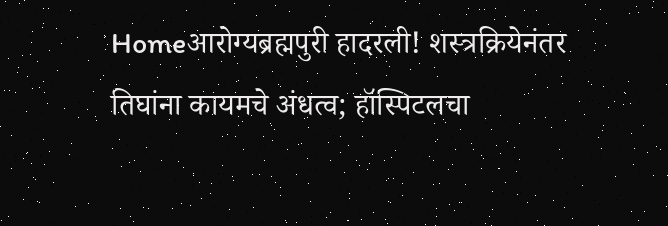Homeआरोग्यब्रह्मपुरी हादरली! शस्त्रक्रियेनंतर तिघांना कायमचे अंधत्व; हॉस्पिटलचा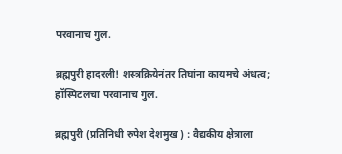परवानाच गुल.

ब्रह्मपुरी हादरली! शस्त्रक्रियेनंतर तिघांना कायमचे अंधत्व; हॉस्पिटलचा परवानाच गुल.

ब्रह्मपुरी (प्रतिनिधी रुपेश देशमुख ) : वैद्यकीय क्षेत्राला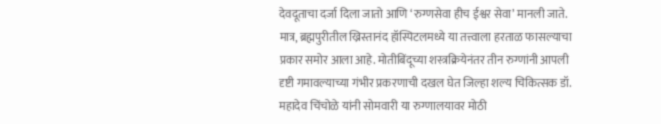देवदूताचा दर्जा दिला जातो आणि ‘रुग्णसेवा हीच ईश्वर सेवा’ मानली जाते. मात्र, ब्रह्मपुरीतील ख्रिस्तानंद हॉस्पिटलमध्ये या तत्त्वाला हरताळ फासल्याचा प्रकार समोर आला आहे. मोतीबिंदूच्या शस्त्रक्रियेनंतर तीन रुग्णांनी आपली दृष्टी गमावल्याच्या गंभीर प्रकरणाची दखल घेत जिल्हा शल्य चिकित्सक डॉ. महादेव चिंचोळे यांनी सोमवारी या रुग्णालयावर मोठी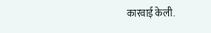कारवाई केली.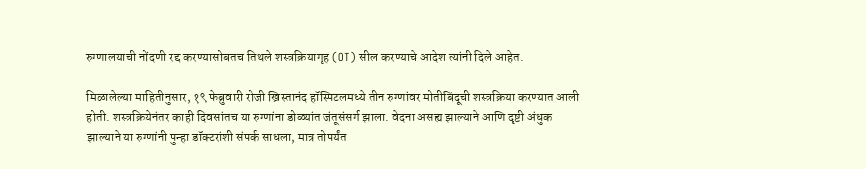रुग्णालयाची नोंदणी रद्द करण्यासोबतच तिथले शस्त्रक्रियागृह (OT) सील करण्याचे आदेश त्यांनी दिले आहेत.

मिळालेल्या माहितीनुसार, १९ फेब्रुवारी रोजी ख्रिस्तानंद हॉस्पिटलमध्ये तीन रुग्णांवर मोतीबिंदूची शस्त्रक्रिया करण्यात आली होती. शस्त्रक्रियेनंतर काही दिवसांतच या रुग्णांना डोळ्यांत जंतूसंसर्ग झाला. वेदना असह्य झाल्याने आणि दृष्टी अंधुक झाल्याने या रुग्णांनी पुन्हा डॉक्टरांशी संपर्क साधला, मात्र तोपर्यंत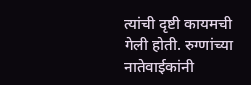त्यांची दृष्टी कायमची गेली होती. रुग्णांच्या नातेवाईकांनी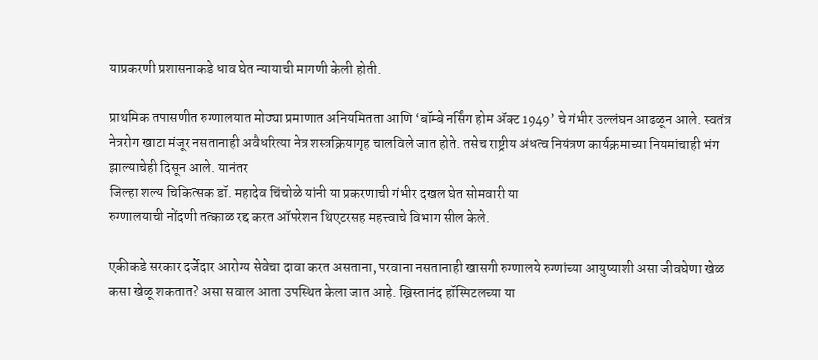याप्रकरणी प्रशासनाकडे धाव घेत न्यायाची मागणी केली होती.

प्राथमिक तपासणीत रुग्णालयात मोठ्या प्रमाणात अनियमितता आणि ‘बॉम्बे नर्सिंग होम ॲक्ट 1949’ चे गंभीर उल्लंघन आढळून आले. स्वतंत्र नेत्ररोग खाटा मंजूर नसतानाही अवैधरित्या नेत्र शस्त्रक्रियागृह चालविले जात होते. तसेच राष्ट्रीय अंधत्व नियंत्रण कार्यक्रमाच्या नियमांचाही भंग झाल्याचेही दिसून आले. यानंतर
जिल्हा शल्य चिकित्सक डॉ. महादेव चिंचोळे यांनी या प्रकरणाची गंभीर दखल घेत सोमवारी या
रुग्णालयाची नोंदणी तत्काळ रद्द करत ऑपरेशन थिएटरसह महत्त्वाचे विभाग सील केले.

एकीकडे सरकार दर्जेदार आरोग्य सेवेचा दावा करत असताना, परवाना नसतानाही खासगी रुग्णालये रुग्णांच्या आयुष्याशी असा जीवघेणा खेळ कसा खेळू शकतात? असा सवाल आता उपस्थित केला जात आहे. ख्रिस्तानंद हॉस्पिटलच्या या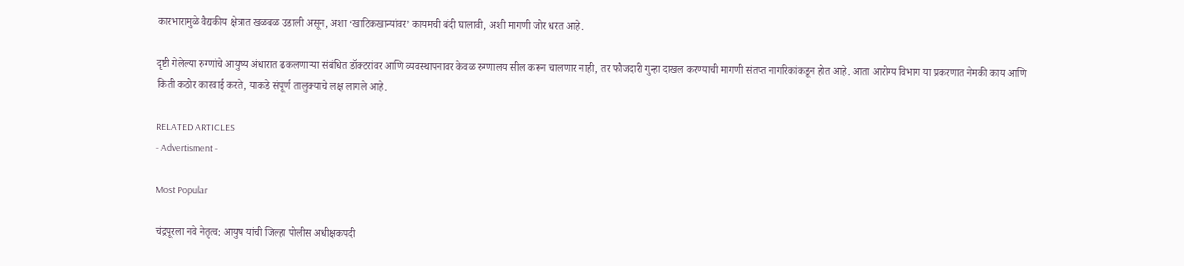कारभारामुळे वैद्यकीय क्षेत्रात खळबळ उडाली असून, अशा ‘खाटिकखान्यांवर’ कायमची बंदी घालावी, अशी मागणी जोर धरत आहे.

दृष्टी गेलेल्या रुग्णांचे आयुष्य अंधारात ढकलणाऱ्या संबंधित डॉक्टरांवर आणि व्यवस्थापनावर केवळ रुग्णालय सील करून चालणार नाही, तर फौजदारी गुन्हा दाखल करण्याची मागणी संतप्त नागरिकांकडून होत आहे. आता आरोग्य विभाग या प्रकरणात नेमकी काय आणि किती कठोर कारवाई करते, याकडे संपूर्ण तालुक्याचे लक्ष लागले आहे.

RELATED ARTICLES
- Advertisment -

Most Popular

चंद्रपूरला नवे नेतृत्व: आयुष यांची जिल्हा पोलीस अधीक्षकपदी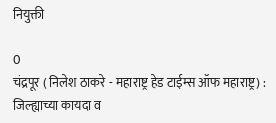नियुक्ती

0
चंद्रपूर ( निलेश ठाकरे - महाराष्ट्र हेड टाईम्स ऑफ महाराष्ट्र) :  जिल्ह्याच्या कायदा व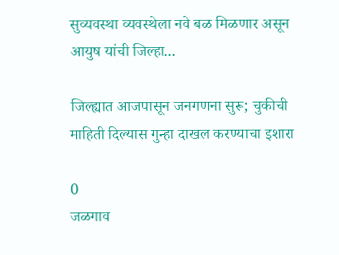सुव्यवस्था व्यवस्थेला नवे बळ मिळणार असून आयुष यांची जिल्हा...

जिल्ह्यात आजपासून जनगणना सुरू; चुकीची माहिती दिल्यास गुन्हा दाखल करण्याचा इशारा

0
जळगाव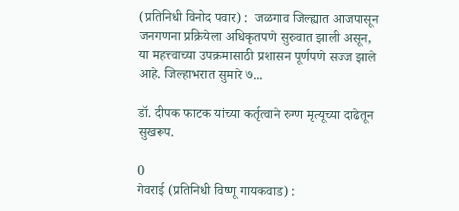(प्रतिनिधी विनोद पवार) :  जळगाव जिल्ह्यात आजपासून जनगणना प्रक्रियेला अधिकृतपणे सुरुवात झाली असून, या महत्त्वाच्या उपक्रमासाठी प्रशासन पूर्णपणे सज्ज झाले आहे. जिल्हाभरात सुमारे ७...

डॉ. दीपक फाटक यांच्या कर्तृत्वाने रुग्ण मृत्यूच्या दाढेतून सुखरूप.

0
गेवराई (प्रतिनिधी विष्णू गायकवाड) :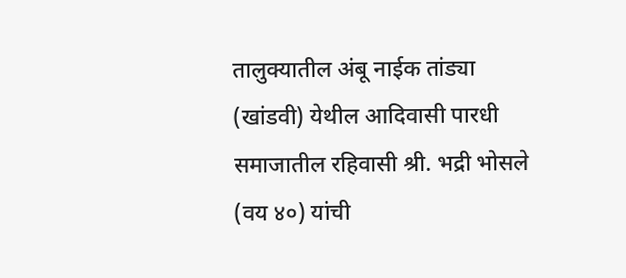तालुक्यातील अंबू नाईक तांड्या (खांडवी) येथील आदिवासी पारधी समाजातील रहिवासी श्री. भद्री भोसले (वय ४०) यांची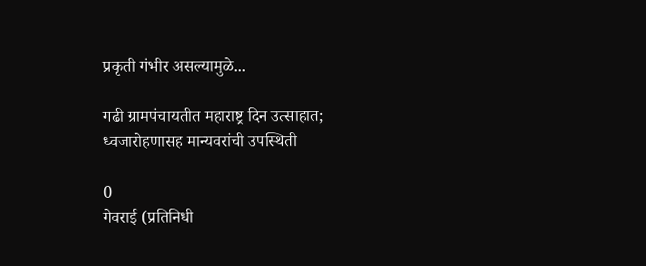प्रकृती गंभीर असल्यामुळे...

गढी ग्रामपंचायतीत महाराष्ट्र दिन उत्साहात; ध्वजारोहणासह मान्यवरांची उपस्थिती

0
गेवराई (प्रतिनिधी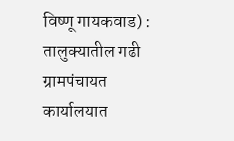विष्णू गायकवाड) : तालुक्यातील गढी ग्रामपंचायत कार्यालयात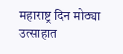महाराष्ट्र दिन मोठ्या उत्साहात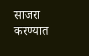साजरा करण्यात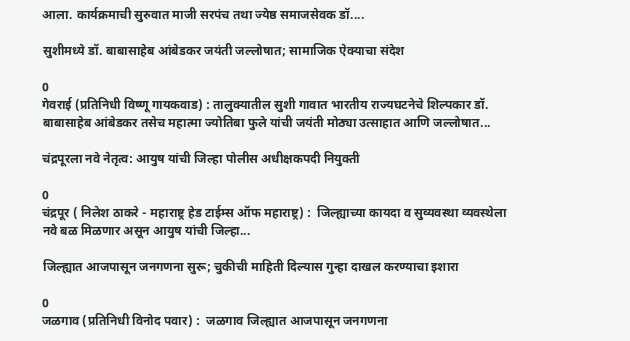आला. कार्यक्रमाची सुरुवात माजी सरपंच तथा ज्येष्ठ समाजसेवक डॉ....

सुशीमध्ये डॉ. बाबासाहेब आंबेडकर जयंती जल्लोषात; सामाजिक ऐक्याचा संदेश

0
गेवराई (प्रतिनिधी विष्णू गायकवाड) : तालुक्यातील सुशी गावात भारतीय राज्यघटनेचे शिल्पकार डॉ. बाबासाहेब आंबेडकर तसेच महात्मा ज्योतिबा फुले यांची जयंती मोठ्या उत्साहात आणि जल्लोषात...

चंद्रपूरला नवे नेतृत्व: आयुष यांची जिल्हा पोलीस अधीक्षकपदी नियुक्ती

0
चंद्रपूर ( निलेश ठाकरे - महाराष्ट्र हेड टाईम्स ऑफ महाराष्ट्र) :  जिल्ह्याच्या कायदा व सुव्यवस्था व्यवस्थेला नवे बळ मिळणार असून आयुष यांची जिल्हा...

जिल्ह्यात आजपासून जनगणना सुरू; चुकीची माहिती दिल्यास गुन्हा दाखल करण्याचा इशारा

0
जळगाव (प्रतिनिधी विनोद पवार) :  जळगाव जिल्ह्यात आजपासून जनगणना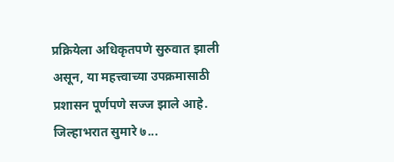प्रक्रियेला अधिकृतपणे सुरुवात झाली असून, या महत्त्वाच्या उपक्रमासाठी प्रशासन पूर्णपणे सज्ज झाले आहे. जिल्हाभरात सुमारे ७...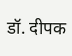डॉ. दीपक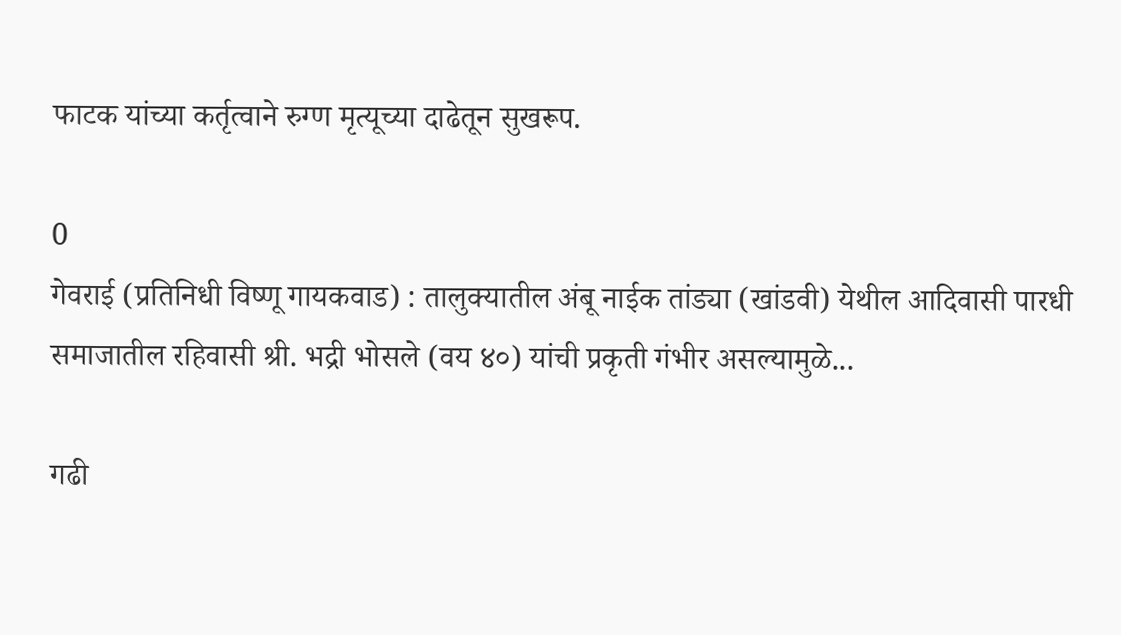फाटक यांच्या कर्तृत्वाने रुग्ण मृत्यूच्या दाढेतून सुखरूप.

0
गेवराई (प्रतिनिधी विष्णू गायकवाड) : तालुक्यातील अंबू नाईक तांड्या (खांडवी) येथील आदिवासी पारधी समाजातील रहिवासी श्री. भद्री भोसले (वय ४०) यांची प्रकृती गंभीर असल्यामुळे...

गढी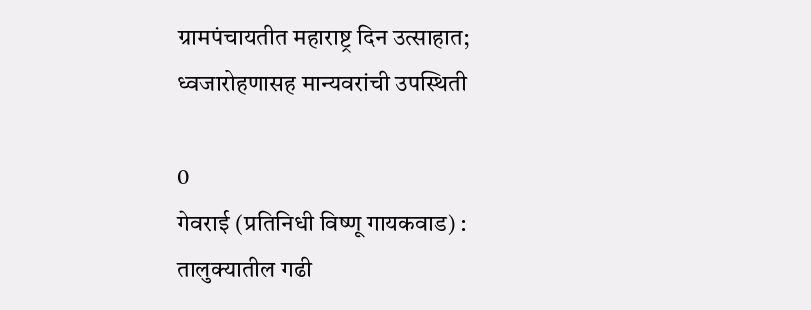ग्रामपंचायतीत महाराष्ट्र दिन उत्साहात; ध्वजारोहणासह मान्यवरांची उपस्थिती

0
गेवराई (प्रतिनिधी विष्णू गायकवाड) : तालुक्यातील गढी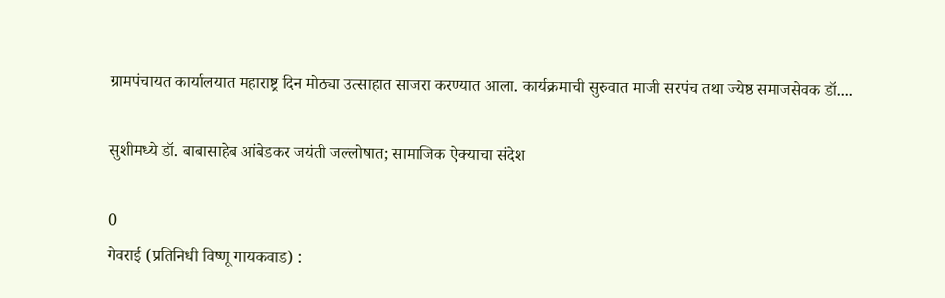ग्रामपंचायत कार्यालयात महाराष्ट्र दिन मोठ्या उत्साहात साजरा करण्यात आला. कार्यक्रमाची सुरुवात माजी सरपंच तथा ज्येष्ठ समाजसेवक डॉ....

सुशीमध्ये डॉ. बाबासाहेब आंबेडकर जयंती जल्लोषात; सामाजिक ऐक्याचा संदेश

0
गेवराई (प्रतिनिधी विष्णू गायकवाड) :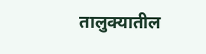तालुक्यातील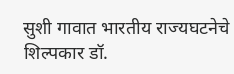सुशी गावात भारतीय राज्यघटनेचे शिल्पकार डॉ.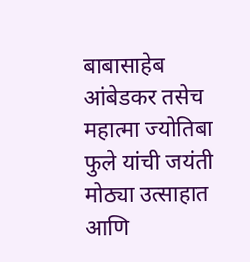बाबासाहेब आंबेडकर तसेच महात्मा ज्योतिबा फुले यांची जयंती मोठ्या उत्साहात आणि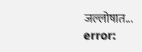जल्लोषात...
error: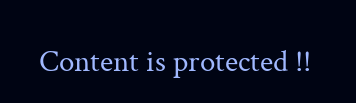Content is protected !!